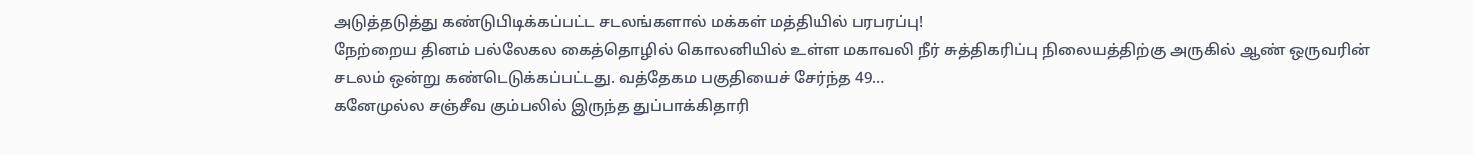அடுத்தடுத்து கண்டுபிடிக்கப்பட்ட சடலங்களால் மக்கள் மத்தியில் பரபரப்பு!
நேற்றைய தினம் பல்லேகல கைத்தொழில் கொலனியில் உள்ள மகாவலி நீர் சுத்திகரிப்பு நிலையத்திற்கு அருகில் ஆண் ஒருவரின் சடலம் ஒன்று கண்டெடுக்கப்பட்டது. வத்தேகம பகுதியைச் சேர்ந்த 49…
கனேமுல்ல சஞ்சீவ கும்பலில் இருந்த துப்பாக்கிதாரி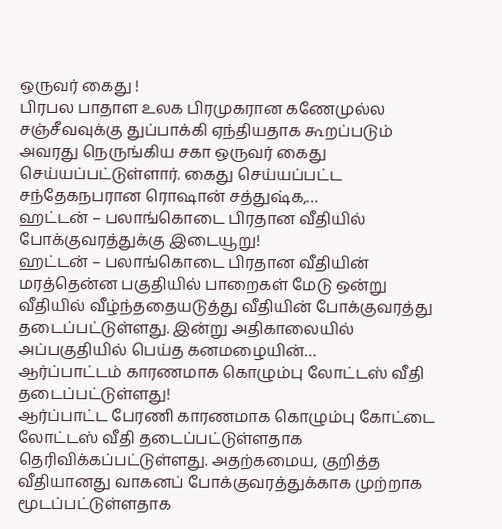ஒருவர் கைது !
பிரபல பாதாள உலக பிரமுகரான கணேமுல்ல சஞ்சீவவுக்கு துப்பாக்கி ஏந்தியதாக கூறப்படும் அவரது நெருங்கிய சகா ஒருவர் கைது செய்யப்பட்டுள்ளார். கைது செய்யப்பட்ட சந்தேகநபரான ரொஷான் சத்துஷ்க,…
ஹட்டன் – பலாங்கொடை பிரதான வீதியில் போக்குவரத்துக்கு இடையூறு!
ஹட்டன் – பலாங்கொடை பிரதான வீதியின் மரத்தென்ன பகுதியில் பாறைகள் மேடு ஒன்று வீதியில் வீழ்ந்ததையடுத்து வீதியின் போக்குவரத்து தடைப்பட்டுள்ளது. இன்று அதிகாலையில் அப்பகுதியில் பெய்த கனமழையின்…
ஆர்ப்பாட்டம் காரணமாக கொழும்பு லோட்டஸ் வீதி தடைப்பட்டுள்ளது!
ஆர்ப்பாட்ட பேரணி காரணமாக கொழும்பு கோட்டை லோட்டஸ் வீதி தடைப்பட்டுள்ளதாக தெரிவிக்கப்பட்டுள்ளது. அதற்கமைய, குறித்த வீதியானது வாகனப் போக்குவரத்துக்காக முற்றாக மூடப்பட்டுள்ளதாக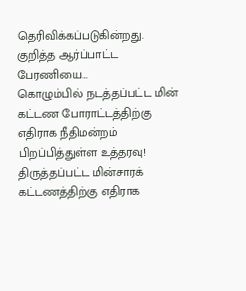தெரிவிக்கப்படுகின்றது. குறித்த ஆர்ப்பாட்ட பேரணியை…
கொழும்பில் நடத்தப்பட்ட மின் கட்டண போராட்டத்திற்கு எதிராக நீதிமன்றம் பிறப்பித்துள்ள உத்தரவு!
திருத்தப்பட்ட மின்சாரக் கட்டணத்திற்கு எதிராக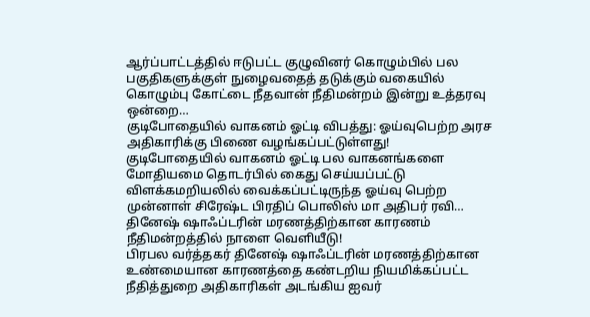ஆர்ப்பாட்டத்தில் ஈடுபட்ட குழுவினர் கொழும்பில் பல பகுதிகளுக்குள் நுழைவதைத் தடுக்கும் வகையில் கொழும்பு கோட்டை நீதவான் நீதிமன்றம் இன்று உத்தரவு ஒன்றை…
குடிபோதையில் வாகனம் ஓட்டி விபத்து: ஓய்வுபெற்ற அரச அதிகாரிக்கு பிணை வழங்கப்பட்டுள்ளது!
குடிபோதையில் வாகனம் ஓட்டி பல வாகனங்களை மோதியமை தொடர்பில் கைது செய்யப்பட்டு விளக்கமறியலில் வைக்கப்பட்டிருந்த ஓய்வு பெற்ற முன்னாள் சிரேஷ்ட பிரதிப் பொலிஸ் மா அதிபர் ரவி…
தினேஷ் ஷாஃப்டரின் மரணத்திற்கான காரணம் நீதிமன்றத்தில் நாளை வெளியீடு!
பிரபல வர்த்தகர் தினேஷ் ஷாஃப்டரின் மரணத்திற்கான உண்மையான காரணத்தை கண்டறிய நியமிக்கப்பட்ட நீதித்துறை அதிகாரிகள் அடங்கிய ஐவர்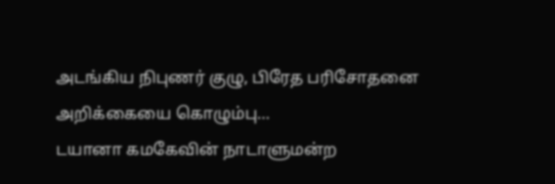அடங்கிய நிபுணர் குழு, பிரேத பரிசோதனை அறிக்கையை கொழும்பு…
டயானா கமகேவின் நாடாளுமன்ற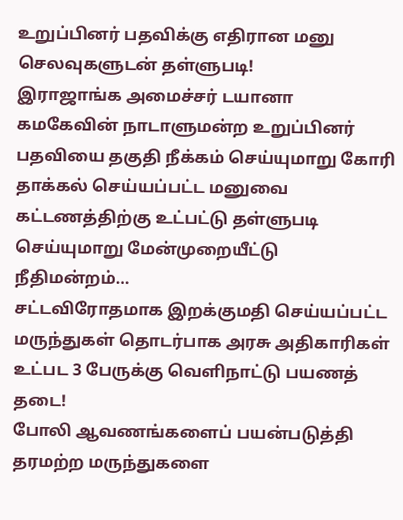உறுப்பினர் பதவிக்கு எதிரான மனு செலவுகளுடன் தள்ளுபடி!
இராஜாங்க அமைச்சர் டயானா கமகேவின் நாடாளுமன்ற உறுப்பினர் பதவியை தகுதி நீக்கம் செய்யுமாறு கோரி தாக்கல் செய்யப்பட்ட மனுவை கட்டணத்திற்கு உட்பட்டு தள்ளுபடி செய்யுமாறு மேன்முறையீட்டு நீதிமன்றம்…
சட்டவிரோதமாக இறக்குமதி செய்யப்பட்ட மருந்துகள் தொடர்பாக அரசு அதிகாரிகள் உட்பட 3 பேருக்கு வெளிநாட்டு பயணத் தடை!
போலி ஆவணங்களைப் பயன்படுத்தி தரமற்ற மருந்துகளை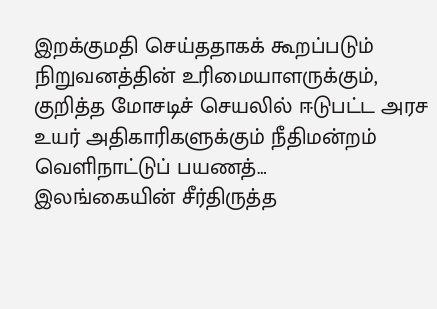இறக்குமதி செய்ததாகக் கூறப்படும் நிறுவனத்தின் உரிமையாளருக்கும், குறித்த மோசடிச் செயலில் ஈடுபட்ட அரச உயர் அதிகாரிகளுக்கும் நீதிமன்றம் வெளிநாட்டுப் பயணத்…
இலங்கையின் சீர்திருத்த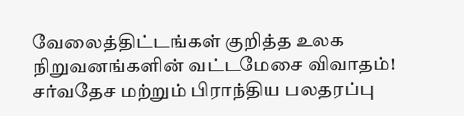வேலைத்திட்டங்கள் குறித்த உலக நிறுவனங்களின் வட்டமேசை விவாதம்!
சர்வதேச மற்றும் பிராந்திய பலதரப்பு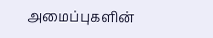அமைப்புகளின்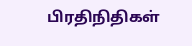பிரதிநிதிகள்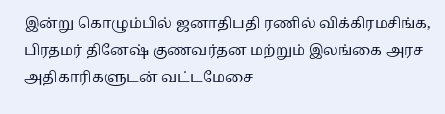இன்று கொழும்பில் ஜனாதிபதி ரணில் விக்கிரமசிங்க, பிரதமர் தினேஷ் குணவர்தன மற்றும் இலங்கை அரச அதிகாரிகளுடன் வட்டமேசை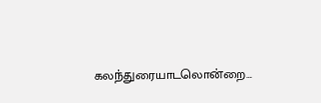கலந்துரையாடலொன்றை…